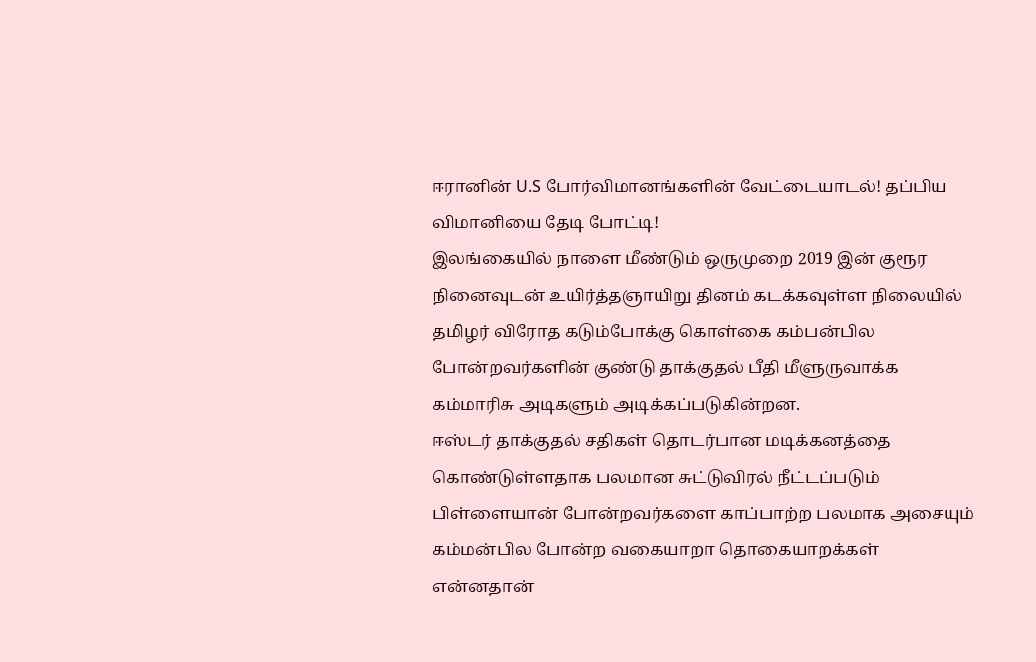ஈரானின் U.S போர்விமானங்களின் வேட்டையாடல்! தப்பிய விமானியை தேடி போட்டி!
இலங்கையில் நாளை மீண்டும் ஒருமுறை 2019 இன் குரூர நினைவுடன் உயிர்த்தஞாயிறு தினம் கடக்கவுள்ள நிலையில் தமிழர் விரோத கடும்போக்கு கொள்கை கம்பன்பில போன்றவர்களின் குண்டு தாக்குதல் பீதி மீளுருவாக்க கம்மாரிசு அடிகளும் அடிக்கப்படுகின்றன.
ஈஸ்டர் தாக்குதல் சதிகள் தொடர்பான மடிக்கனத்தை கொண்டுள்ளதாக பலமான சுட்டுவிரல் நீட்டப்படும் பிள்ளையான் போன்றவர்களை காப்பாற்ற பலமாக அசையும் கம்மன்பில போன்ற வகையாறா தொகையாறக்கள் என்னதான்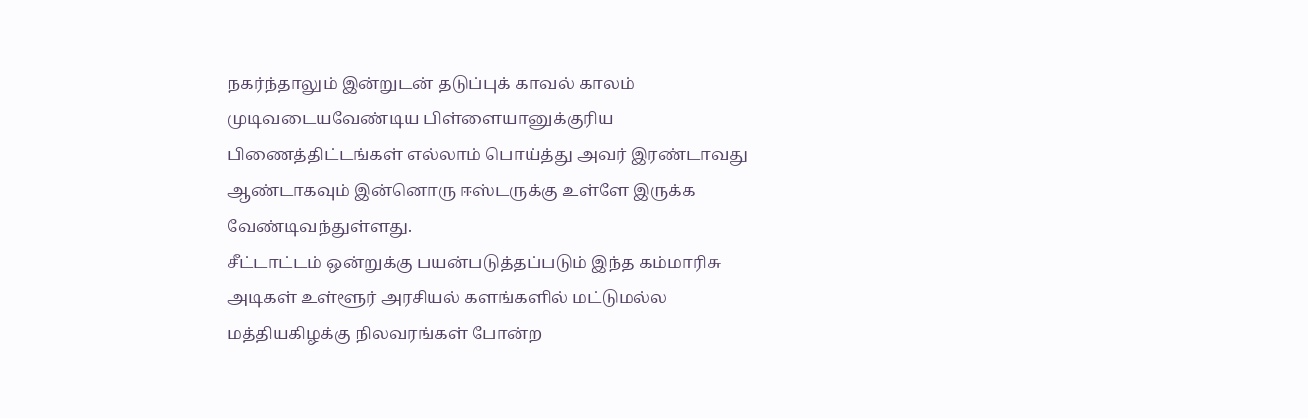நகர்ந்தாலும் இன்றுடன் தடுப்புக் காவல் காலம் முடிவடையவேண்டிய பிள்ளையானுக்குரிய பிணைத்திட்டங்கள் எல்லாம் பொய்த்து அவர் இரண்டாவது ஆண்டாகவும் இன்னொரு ஈஸ்டருக்கு உள்ளே இருக்க வேண்டிவந்துள்ளது.
சீட்டாட்டம் ஒன்றுக்கு பயன்படுத்தப்படும் இந்த கம்மாரிசு அடிகள் உள்ளூர் அரசியல் களங்களில் மட்டுமல்ல மத்தியகிழக்கு நிலவரங்கள் போன்ற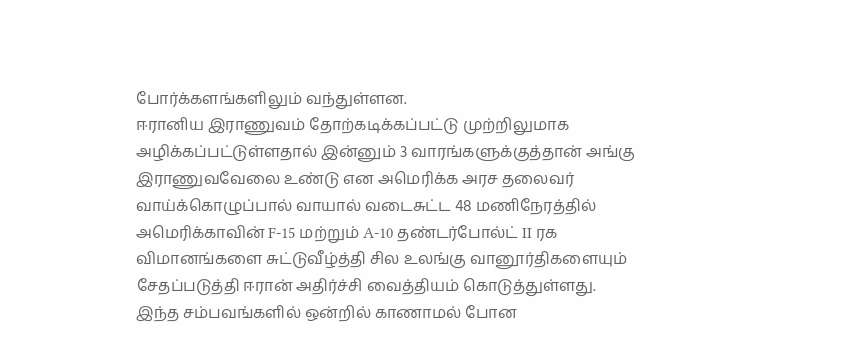போர்க்களங்களிலும் வந்துள்ளன.
ஈரானிய இராணுவம் தோற்கடிக்கப்பட்டு முற்றிலுமாக அழிக்கப்பட்டுள்ளதால் இன்னும் 3 வாரங்களுக்குத்தான் அங்கு இராணுவவேலை உண்டு என அமெரிக்க அரச தலைவர் வாய்க்கொழுப்பால் வாயால் வடைசுட்ட 48 மணிநேரத்தில் அமெரிக்காவின் F-15 மற்றும் A-10 தண்டர்போல்ட் II ரக விமானங்களை சுட்டுவீழ்த்தி சில உலங்கு வானூர்திகளையும் சேதப்படுத்தி ஈரான் அதிர்ச்சி வைத்தியம் கொடுத்துள்ளது.
இந்த சம்பவங்களில் ஒன்றில் காணாமல் போன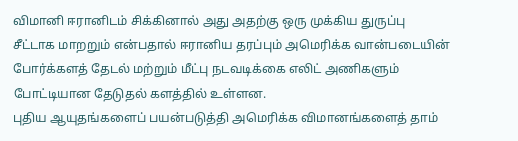விமானி ஈரானிடம் சிக்கினால் அது அதற்கு ஒரு முக்கிய துருப்பு சீட்டாக மாறறும் என்பதால் ஈரானிய தரப்பும் அமெரிக்க வான்படையின் போர்க்களத் தேடல் மற்றும் மீட்பு நடவடிக்கை எலிட் அணிகளும் போட்டியான தேடுதல் களத்தில் உள்ளன.
புதிய ஆயுதங்களைப் பயன்படுத்தி அமெரிக்க விமானங்களைத் தாம்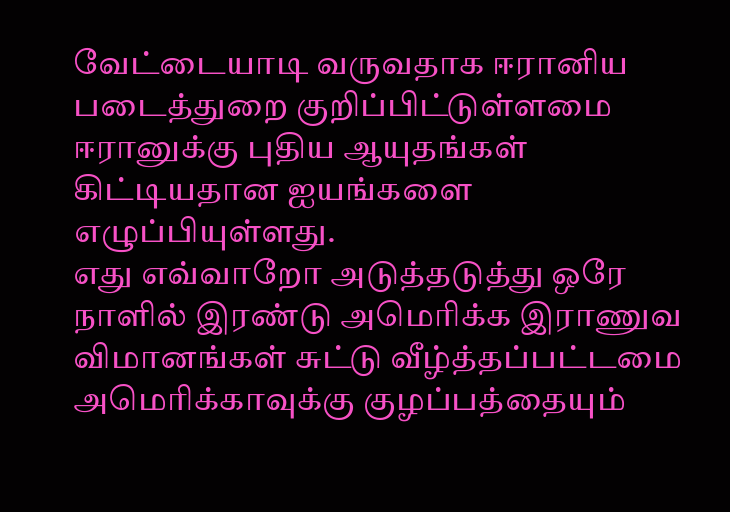வேட்டையாடி வருவதாக ஈரானிய படைத்துறை குறிப்பிட்டுள்ளமை ஈரானுக்கு புதிய ஆயுதங்கள் கிட்டியதான ஐயங்களை எழுப்பியுள்ளது.
எது எவ்வாறோ அடுத்தடுத்து ஒரே நாளில் இரண்டு அமெரிக்க இராணுவ விமானங்கள் சுட்டு வீழ்த்தப்பட்டமை அமெரிக்காவுக்கு குழப்பத்தையும்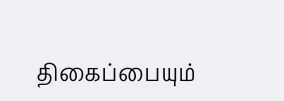திகைப்பையும்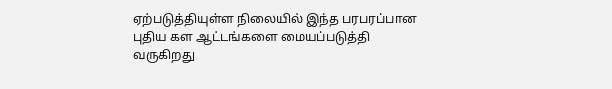ஏற்படுத்தியுள்ள நிலையில் இந்த பரபரப்பான புதிய கள ஆட்டங்களை மையப்படுத்தி வருகிறது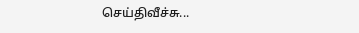செய்திவீச்சு...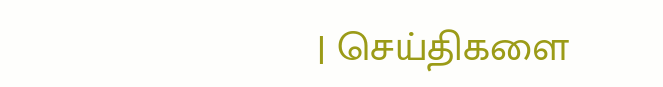| செய்திகளை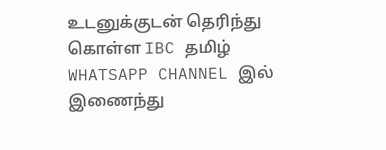உடனுக்குடன் தெரிந்து கொள்ள IBC தமிழ் WHATSAPP CHANNEL இல் இணைந்து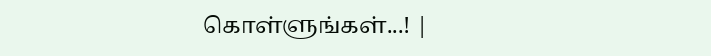கொள்ளுங்கள்...! |